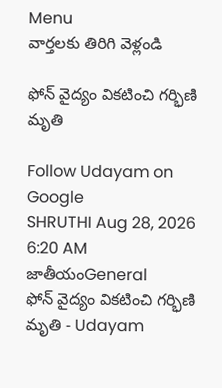Menu
వార్తలకు తిరిగి వెళ్లండి

ఫోన్‌ వైద్యం వికటించి గర్భిణి మృతి

Follow Udayam on Google
SHRUTHI Aug 28, 2026 6:20 AM జాతీయంGeneral
ఫోన్‌ వైద్యం వికటించి గర్భిణి మృతి - Udayam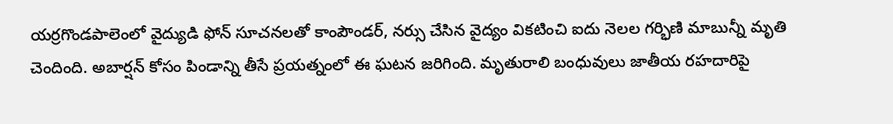యర్రగొండపాలెంలో వైద్యుడి ఫోన్‌ సూచనలతో కాంపౌండర్, నర్సు చేసిన వైద్యం వికటించి ఐదు నెలల గర్భిణి మాబున్నీ మృతి చెందింది. అబార్షన్‌ కోసం పిండాన్ని తీసే ప్రయత్నంలో ఈ ఘటన జరిగింది. మృతురాలి బంధువులు జాతీయ రహదారిపై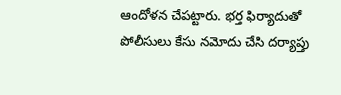ఆందోళన చేపట్టారు. భర్త ఫిర్యాదుతో పోలీసులు కేసు నమోదు చేసి దర్యాప్తు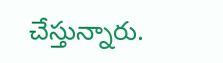చేస్తున్నారు.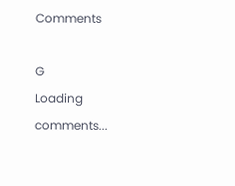Comments

G
Loading comments...